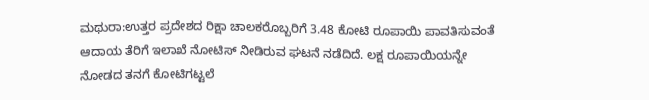ಮಥುರಾ:ಉತ್ತರ ಪ್ರದೇಶದ ರಿಕ್ಷಾ ಚಾಲಕರೊಬ್ಬರಿಗೆ 3.48 ಕೋಟಿ ರೂಪಾಯಿ ಪಾವತಿಸುವಂತೆ ಆದಾಯ ತೆರಿಗೆ ಇಲಾಖೆ ನೋಟಿಸ್‌ ನೀಡಿರುವ ಘಟನೆ ನಡೆದಿದೆ. ಲಕ್ಷ ರೂಪಾಯಿಯನ್ನೇ ನೋಡದ ತನಗೆ ಕೋಟಿಗಟ್ಟಲೆ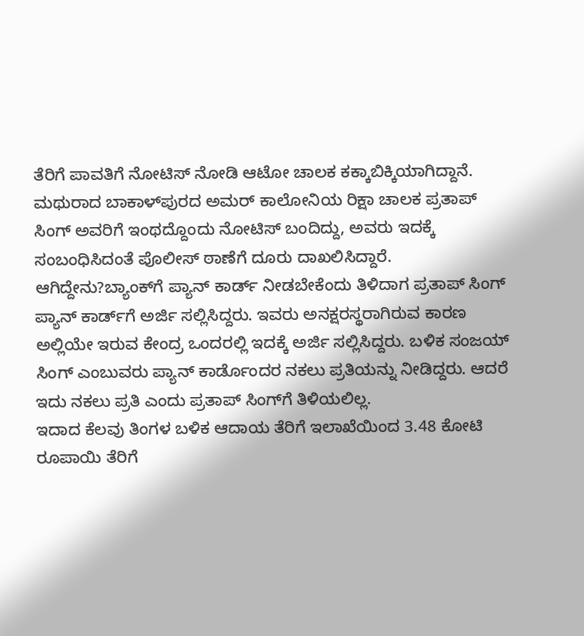ತೆರಿಗೆ ಪಾವತಿಗೆ ನೋಟಿಸ್‌ ನೋಡಿ ಆಟೋ ಚಾಲಕ ಕಕ್ಕಾಬಿಕ್ಕಿಯಾಗಿದ್ದಾನೆ.
ಮಥುರಾದ ಬಾಕಾಳ್‌ಪುರದ ಅಮರ್ ಕಾಲೋನಿಯ ರಿಕ್ಷಾ ಚಾಲಕ ಪ್ರತಾಪ್ ಸಿಂಗ್ ಅವರಿಗೆ ಇಂಥದ್ದೊಂದು ನೋಟಿಸ್‌ ಬಂದಿದ್ದು, ಅವರು ಇದಕ್ಕೆ ಸಂಬಂಧಿಸಿದಂತೆ ಪೊಲೀಸ್ ಠಾಣೆಗೆ ದೂರು ದಾಖಲಿಸಿದ್ದಾರೆ.
ಆಗಿದ್ದೇನು?ಬ್ಯಾಂಕ್‌ಗೆ ಪ್ಯಾನ್‌ ಕಾರ್ಡ್ ನೀಡಬೇಕೆಂದು ತಿಳಿದಾಗ ಪ್ರತಾಪ್‌ ಸಿಂಗ್‌ ಪ್ಯಾನ್‌ ಕಾರ್ಡ್‌ಗೆ ಅರ್ಜಿ ಸಲ್ಲಿಸಿದ್ದರು. ಇವರು ಅನಕ್ಷರಸ್ಥರಾಗಿರುವ ಕಾರಣ ಅಲ್ಲಿಯೇ ಇರುವ ಕೇಂದ್ರ ಒಂದರಲ್ಲಿ ಇದಕ್ಕೆ ಅರ್ಜಿ ಸಲ್ಲಿಸಿದ್ದರು. ಬಳಿಕ ಸಂಜಯ್ ಸಿಂಗ್ ಎಂಬುವರು ಪ್ಯಾನ್‌ ಕಾರ್ಡೊಂದರ ನಕಲು ಪ್ರತಿಯನ್ನು ನೀಡಿದ್ದರು. ಆದರೆ ಇದು ನಕಲು ಪ್ರತಿ ಎಂದು ಪ್ರತಾಪ್‌ ಸಿಂಗ್‌ಗೆ ತಿಳಿಯಲಿಲ್ಲ.
ಇದಾದ ಕೆಲವು ತಿಂಗಳ ಬಳಿಕ ಆದಾಯ ತೆರಿಗೆ ಇಲಾಖೆಯಿಂದ 3.48 ಕೋಟಿ ರೂಪಾಯಿ ತೆರಿಗೆ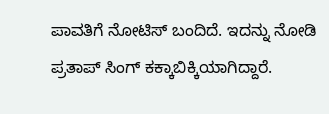ಪಾವತಿಗೆ ನೋಟಿಸ್‌ ಬಂದಿದೆ. ಇದನ್ನು ನೋಡಿ ಪ್ರತಾಪ್‌ ಸಿಂಗ್‌ ಕಕ್ಕಾಬಿಕ್ಕಿಯಾಗಿದ್ದಾರೆ.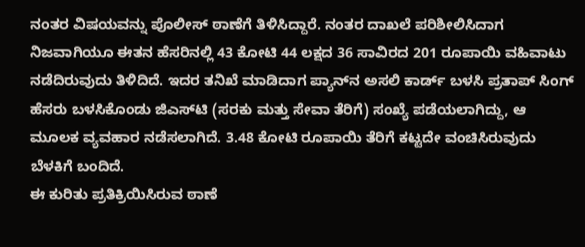ನಂತರ ವಿಷಯವನ್ನು ಪೊಲೀಸ್ ಠಾಣೆಗೆ ತಿಳಿಸಿದ್ದಾರೆ. ನಂತರ ದಾಖಲೆ ಪರಿಶೀಲಿಸಿದಾಗ ನಿಜವಾಗಿಯೂ ಈತನ ಹೆಸರಿನಲ್ಲಿ 43 ಕೋಟಿ 44 ಲಕ್ಷದ 36 ಸಾವಿರದ 201 ರೂಪಾಯಿ ವಹಿವಾಟು ನಡೆದಿರುವುದು ತಿಳಿದಿದೆ. ಇದರ ತನಿಖೆ ಮಾಡಿದಾಗ ಪ್ಯಾನ್‌ನ ಅಸಲಿ ಕಾರ್ಡ್‌ ಬಳಸಿ ಪ್ರತಾಪ್‌ ಸಿಂಗ್‌ ಹೆಸರು ಬಳಸಿಕೊಂಡು ಜಿಎಸ್‌ಟಿ (ಸರಕು ಮತ್ತು ಸೇವಾ ತೆರಿಗೆ) ಸಂಖ್ಯೆ ಪಡೆಯಲಾಗಿದ್ದು, ಆ ಮೂಲಕ ವ್ಯವಹಾರ ನಡೆಸಲಾಗಿದೆ. 3.48 ಕೋಟಿ ರೂಪಾಯಿ ತೆರಿಗೆ ಕಟ್ಟದೇ ವಂಚಿಸಿರುವುದು ಬೆಳಕಿಗೆ ಬಂದಿದೆ.
ಈ ಕುರಿತು ಪ್ರತಿಕ್ರಿಯಿಸಿರುವ ಠಾಣೆ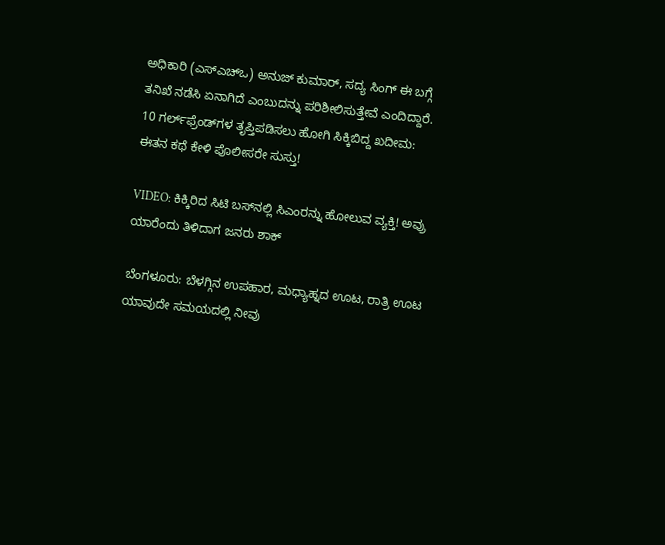ಅಧಿಕಾರಿ (ಎಸ್‌ಎಚ್‌ಒ) ಅನುಜ್ ಕುಮಾರ್, ಸದ್ಯ ಸಿಂಗ್ ಈ ಬಗ್ಗೆ ತನಿಖೆ ನಡೆಸಿ ಏನಾಗಿದೆ ಎಂಬುದನ್ನು ಪರಿಶೀಲಿಸುತ್ತೇವೆ ಎಂದಿದ್ದಾರೆ.
10 ಗರ್ಲ್‌ಫ್ರೆಂಡ್‌ಗಳ ತೃಪ್ತಿಪಡಿಸಲು ಹೋಗಿ ಸಿಕ್ಕಿಬಿದ್ದ ಖದೀಮ: ಈತನ ಕಥೆ ಕೇಳಿ ಪೊಲೀಸರೇ ಸುಸ್ತು!

VIDEO: ಕಿಕ್ಕಿರಿದ ಸಿಟಿ ಬಸ್‌ನಲ್ಲಿ ಸಿಎಂರನ್ನು ಹೋಲುವ ವ್ಯಕ್ತಿ! ಅವ್ರು ಯಾರೆಂದು ತಿಳಿದಾಗ ಜನರು ಶಾಕ್‌

ಬೆಂಗಳೂರು: ಬೆಳಗ್ಗಿನ ಉಪಹಾರ, ಮಧ್ಯಾಹ್ನದ ಊಟ, ರಾತ್ರಿ ಊಟ ಯಾವುದೇ ಸಮಯದಲ್ಲಿ ನೀವು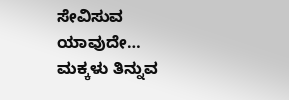ಸೇವಿಸುವ ಯಾವುದೇ…
ಮಕ್ಕಳು ತಿನ್ನುವ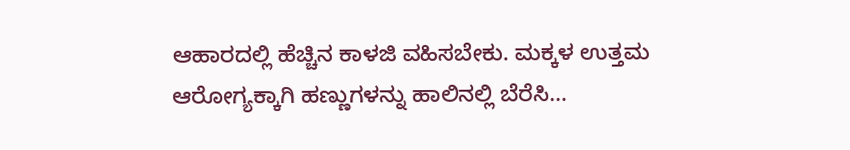ಆಹಾರದಲ್ಲಿ ಹೆಚ್ಚಿನ ಕಾಳಜಿ ವಹಿಸಬೇಕು. ಮಕ್ಕಳ ಉತ್ತಮ ಆರೋಗ್ಯಕ್ಕಾಗಿ ಹಣ್ಣುಗಳನ್ನು ಹಾಲಿನಲ್ಲಿ ಬೆರೆಸಿ…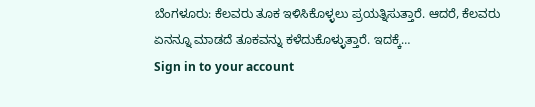ಬೆಂಗಳೂರು: ಕೆಲವರು ತೂಕ ಇಳಿಸಿಕೊಳ್ಳಲು ಪ್ರಯತ್ನಿಸುತ್ತಾರೆ. ಆದರೆ, ಕೆಲವರು ಏನನ್ನೂ ಮಾಡದೆ ತೂಕವನ್ನು ಕಳೆದುಕೊಳ್ಳುತ್ತಾರೆ. ಇದಕ್ಕೆ…
Sign in to your account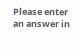Please enter an answer in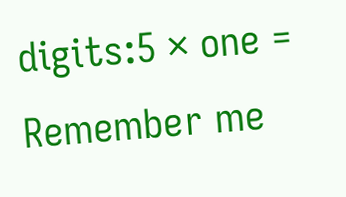digits:5 × one =
Remember me